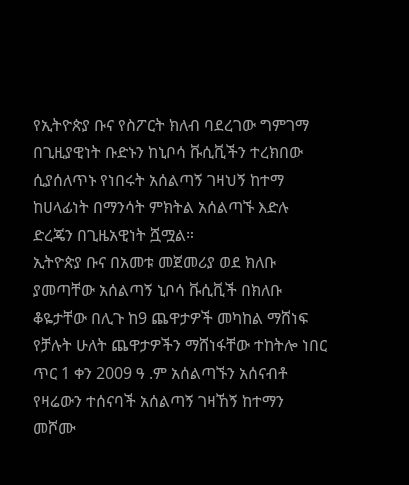የኢትዮጵያ ቡና የስፖርት ክለብ ባደረገው ግምገማ በጊዚያዊነት ቡድኑን ከኒቦሳ ቩሲቪችን ተረክበው ሲያሰለጥኑ የነበሩት አሰልጣኝ ገዛህኝ ከተማ ከሀላፊነት በማንሳት ምክትል አሰልጣኙ እድሉ ድረጄን በጊዜአዊነት ሿሟል።
ኢትዮጵያ ቡና በአመቱ መጀመሪያ ወደ ክለቡ ያመጣቸው አሰልጣኝ ኒቦሳ ቩሲቪች በክለቡ ቆዬታቸው በሊጉ ከ9 ጨዋታዎች መካከል ማሸነፍ የቻሉት ሁለት ጨዋታዎችን ማሸነፋቸው ተከትሎ ነበር ጥር 1 ቀን 2009 ዓ .ም አሰልጣኙን አሰናብቶ የዛሬውን ተሰናባች አሰልጣኝ ገዛኸኝ ከተማን መሾሙ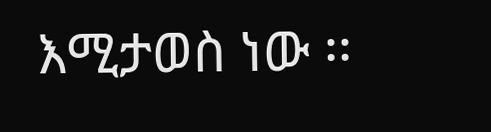እሚታወስ ነው ፡፡